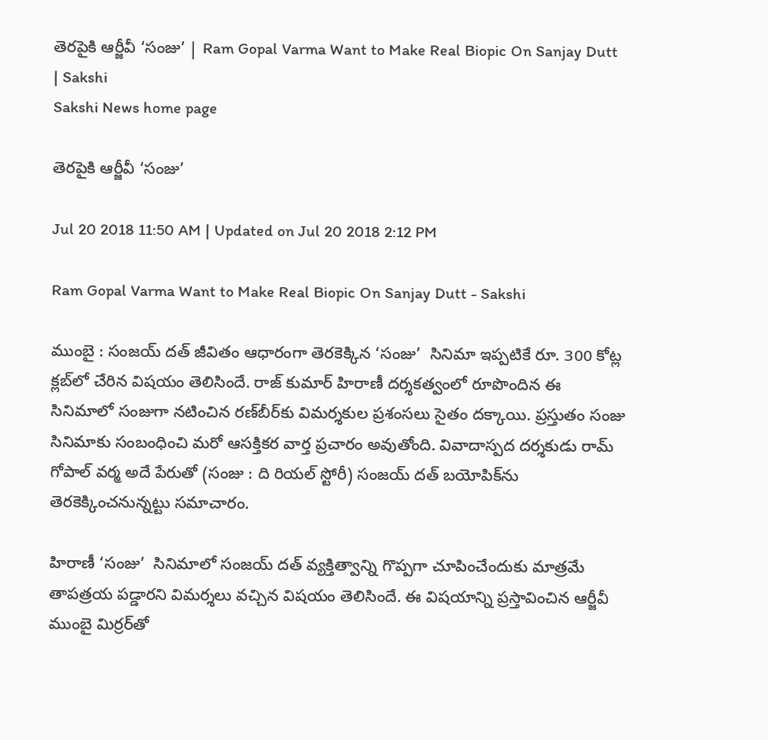తెరపైకి ఆర్జీవీ ‘సంజు’ | Ram Gopal Varma Want to Make Real Biopic On Sanjay Dutt | Sakshi
Sakshi News home page

తెరపైకి ఆర్జీవీ ‘సంజు’

Jul 20 2018 11:50 AM | Updated on Jul 20 2018 2:12 PM

Ram Gopal Varma Want to Make Real Biopic On Sanjay Dutt - Sakshi

ముంబై : సంజయ్‌ దత్‌ జీవితం ఆధారంగా తెరకెక్కిన ‘సంజు’  సినిమా ఇప్పటికే రూ. 300 కోట్ల క్లబ్‌లో చేరిన విషయం తెలిసిందే. రాజ్‌ కుమార్‌ హిరాణీ దర్శకత్వంలో రూపొందిన ఈ సినిమాలో సంజుగా నటించిన రణ్‌బీర్‌కు విమర్శకుల ప్రశంసలు సైతం దక్కాయి. ప్రస్తుతం సంజు సినిమాకు సంబంధించి మరో ఆసక్తికర వార్త ప్రచారం అవుతోంది. వివాదాస్పద దర్శకుడు రామ్‌ గోపాల్‌ వర్మ అదే పేరుతో (సంజు : ది రియల్‌ స్టోరీ) సంజయ్‌ దత్‌ బయోపిక్‌ను తెరకెక్కించనున్నట్టు సమాచారం.

హిరాణీ ‘సంజు’  సినిమాలో సంజయ్‌ దత్‌ వ్యక్తిత్వాన్ని గొప్పగా చూపించేందుకు మాత్రమే తాపత్రయ పడ్డారని విమర్శలు వచ్చిన విషయం తెలిసిందే. ఈ విషయాన్ని ప్రస్తావించిన ఆర్జీవీ ముంబై మిర్రర్‌తో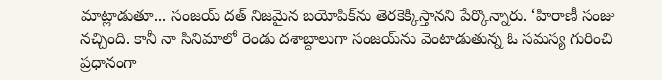మాట్లాడుతూ... సంజయ్‌ దత్‌ నిజమైన బయోపిక్‌ను తెరకెక్కిస్తానని పేర్కొన్నారు. ‘హిరాణీ సంజు నచ్చింది. కానీ నా సినిమాలో రెండు దశాబ్దాలుగా సంజయ్‌ను వెంటాడుతున్న ఓ సమస్య గురించి ప్రధానంగా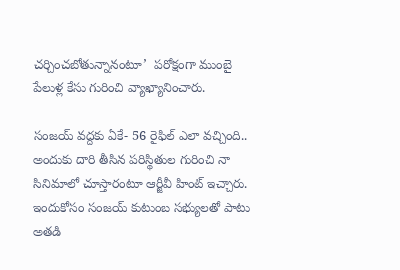చర్చించబోతున్నానంటూ’  పరోక్షంగా ముంబై పేలుళ్ల కేసు గురించి వ్యాఖ్యానించారు.

సంజయ్‌ వద్దకు ఏకే- 56 రైఫిల్‌ ఎలా వచ్చింది.. అందుకు దారి తీసిన పరిస్థితుల గురించి నా సినిమాలో చూస్తారంటూ ఆర్జీవీ హింట్‌ ఇచ్చారు. ఇందుకోసం సంజయ్‌ కుటుంబ సభ్యులతో పాటు అతడి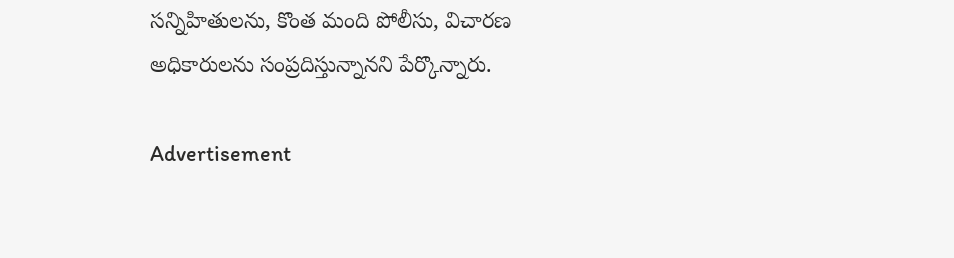సన్నిహితులను, కొంత మంది పోలీసు, విచారణ అధికారులను సంప్రదిస్తున్నానని పేర్కొన్నారు.

Advertisement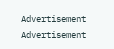Advertisement
Advertisement